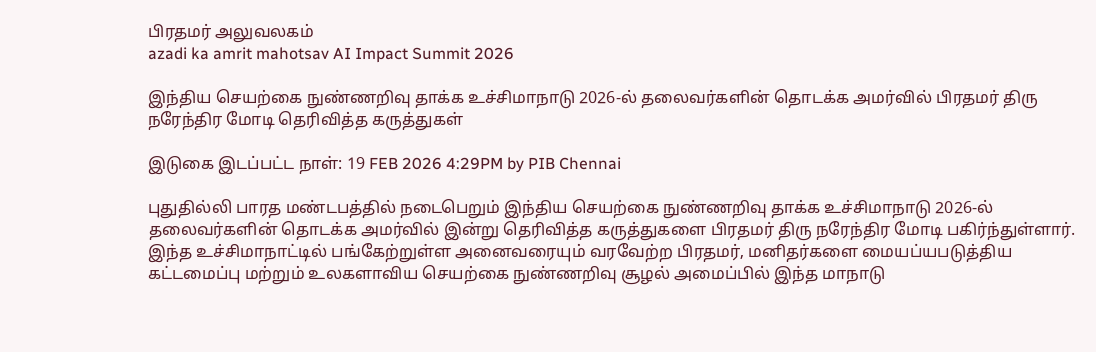பிரதமர் அலுவலகம்
azadi ka amrit mahotsav AI Impact Summit 2026

இந்திய செயற்கை நுண்ணறிவு தாக்க உச்சிமாநாடு 2026-ல் தலைவர்களின் தொடக்க அமர்வில் பிரதமர் திரு நரேந்திர மோடி தெரிவித்த கருத்துகள்

இடுகை இடப்பட்ட நாள்: 19 FEB 2026 4:29PM by PIB Chennai

புதுதில்லி பாரத மண்டபத்தில் நடைபெறும் இந்திய செயற்கை நுண்ணறிவு தாக்க உச்சிமாநாடு 2026-ல் தலைவர்களின் தொடக்க அமர்வில் இன்று தெரிவித்த கருத்துகளை பிரதமர் திரு நரேந்திர மோடி பகிர்ந்துள்ளார். இந்த உச்சிமாநாட்டில் பங்கேற்றுள்ள அனைவரையும் வரவேற்ற பிரதமர், மனிதர்களை மையப்யபடுத்திய கட்டமைப்பு மற்றும் உலகளாவிய செயற்கை நுண்ணறிவு சூழல் அமைப்பில் இந்த மாநாடு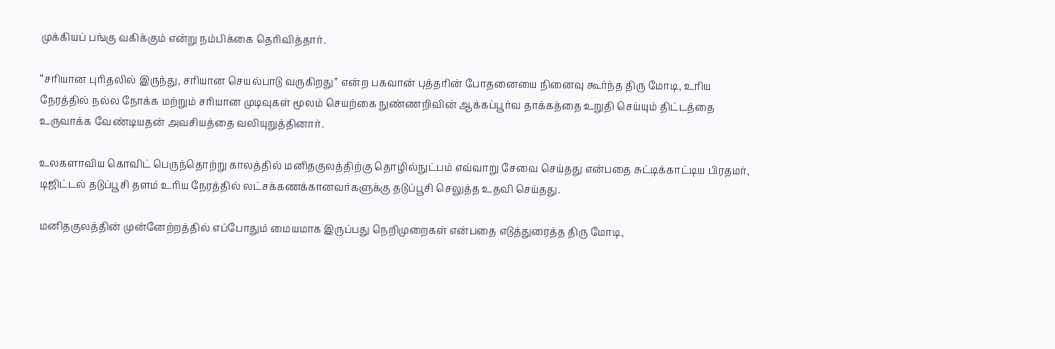முக்கியப் பங்கு வகிக்கும் என்று நம்பிக்கை தெரிவித்தார்.

“சரியான புரிதலில் இருந்து, சரியான செயல்பாடு வருகிறது” என்ற பகவான் புத்தரின் போதனையை நினைவு கூர்ந்த திரு மோடி, உரிய நேரத்தில் நல்ல நோக்க மற்றும் சரியான முடிவுகள் மூலம் செயற்கை நுண்ணறிவின் ஆக்கப்பூர்வ தாக்கத்தை உறுதி செய்யும் திட்டத்தை உருவாக்க வேண்டியதன் அவசியத்தை வலியுறுத்தினார்.

உலகளாவிய கொவிட் பெருந்தொற்று காலத்தில் மனிதகுலத்திற்கு தொழில்நுட்பம் எவ்வாறு சேவை செய்தது என்பதை சுட்டிக்காட்டிய பிரதமர், டிஜிட்டல் தடுப்பூசி தளம் உரிய நேரத்தில் லட்சக்கணக்கானவர்களுக்கு தடுப்பூசி செலுத்த உதவி செய்தது.

மனிதகுலத்தின் முன்னேற்றத்தில் எப்போதும் மையமாக இருப்பது நெறிமுறைகள் என்பதை எடுத்துரைத்த திரு மோடி,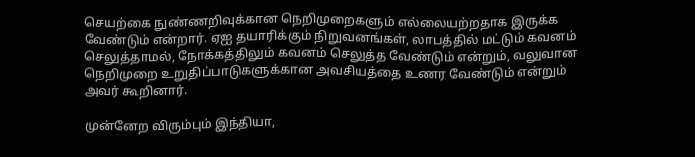செயற்கை நுண்ணறிவுக்கான நெறிமுறைகளும் எல்லையற்றதாக இருக்க வேண்டும் என்றார். ஏஐ தயாரிக்கும் நிறுவனங்கள், லாபத்தில் மட்டும் கவனம் செலுத்தாமல், நோக்கத்திலும் கவனம் செலுத்த வேண்டும் என்றும், வலுவான நெறிமுறை உறுதிப்பாடுகளுக்கான அவசியத்தை உணர வேண்டும் என்றும் அவர் கூறினார்.

முன்னேற விரும்பும் இந்தியா,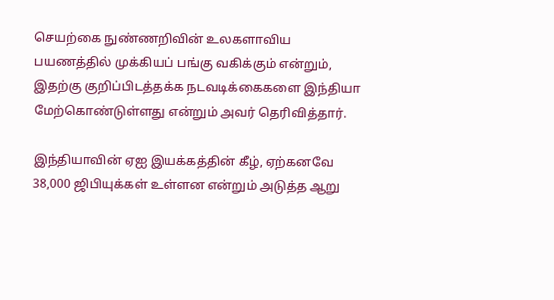செயற்கை நுண்ணறிவின் உலகளாவிய பயணத்தில் முக்கியப் பங்கு வகிக்கும் என்றும், இதற்கு குறிப்பிடத்தக்க நடவடிக்கைகளை இந்தியா மேற்கொண்டுள்ளது என்றும் அவர் தெரிவித்தார்.

இந்தியாவின் ஏஐ இயக்கத்தின் கீழ், ஏற்கனவே 38,000 ஜிபியுக்கள் உள்ளன என்றும் அடுத்த ஆறு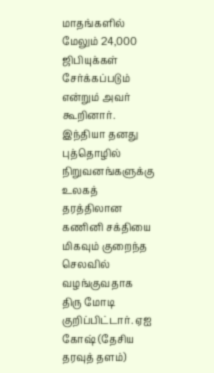மாதங்களில் மேலும் 24,000 ஜிபியுக்கள் சேர்க்கப்படும் என்றும் அவர் கூறினார். இந்தியா தனது புத்தொழில் நிறுவனங்களுக்கு உலகத் தரத்திலான கணினி சக்தியை மிகவும் குறைந்த செலவில் வழங்குவதாக திரு மோடி குறிப்பிட்டார். ஏஐ கோஷ் (தேசிய தரவுத் தளம்)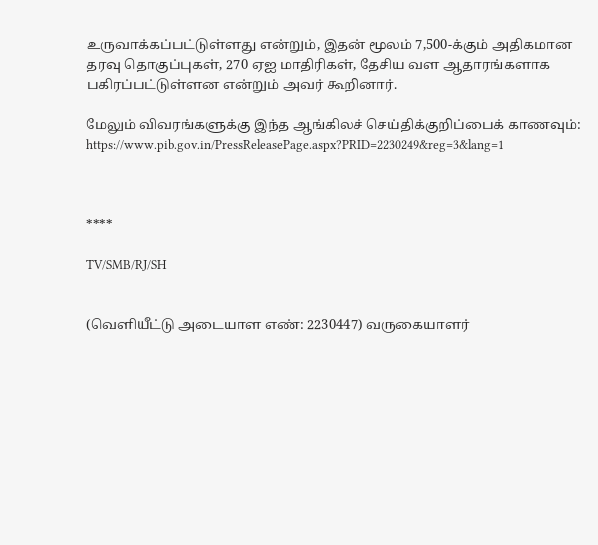உருவாக்கப்பட்டுள்ளது என்றும், இதன் மூலம் 7,500-க்கும் அதிகமான தரவு தொகுப்புகள், 270 ஏஐ மாதிரிகள், தேசிய வள ஆதாரங்களாக பகிரப்பட்டுள்ளன என்றும் அவர் கூறினார்.

மேலும் விவரங்களுக்கு இந்த ஆங்கிலச் செய்திக்குறிப்பைக் காணவும்: https://www.pib.gov.in/PressReleasePage.aspx?PRID=2230249&reg=3&lang=1



****

TV/SMB/RJ/SH


(வெளியீட்டு அடையாள எண்: 2230447) வருகையாளர்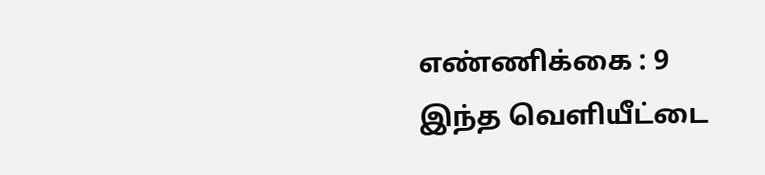எண்ணிக்கை : 9
இந்த வெளியீட்டை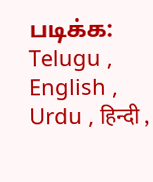படிக்க: Telugu , English , Urdu , हिन्दी ,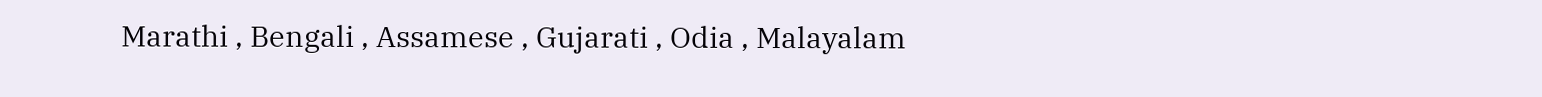Marathi , Bengali , Assamese , Gujarati , Odia , Malayalam